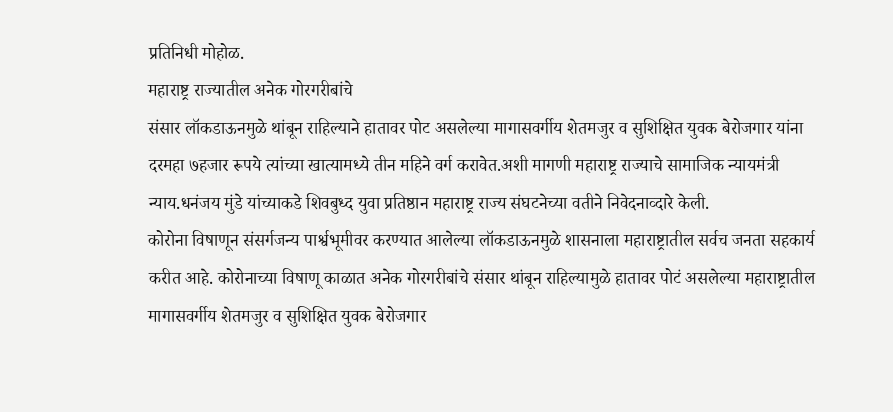प्रतिनिधी मोहोळ.
महाराष्ट्र राज्यातील अनेक गोरगरीबांचे
संसार लॉकडाऊनमुळे थांबून राहिल्याने हातावर पोट असलेल्या मागासवर्गीय शेतमजुर व सुशिक्षित युवक बेरोजगार यांना दरमहा ७हजार रूपये त्यांच्या खात्यामध्ये तीन महिने वर्ग करावेत.अशी मागणी महाराष्ट्र राज्याचे सामाजिक न्यायमंत्री न्याय.धनंजय मुंडे यांच्याकडे शिवबुध्द युवा प्रतिष्ठान महाराष्ट्र राज्य संघटनेच्या वतीने निवेदनाव्दारे केली.
कोरोना विषाणून संसर्गजन्य पार्श्वभूमीवर करण्यात आलेल्या लॉकडाऊनमुळे शासनाला महाराष्ट्रातील सर्वच जनता सहकार्य करीत आहे. कोरोनाच्या विषाणू काळात अनेक गोरगरीबांचे संसार थांबून राहिल्यामुळे हातावर पोटं असलेल्या महाराष्ट्रातील
मागासवर्गीय शेतमजुर व सुशिक्षित युवक बेरोजगार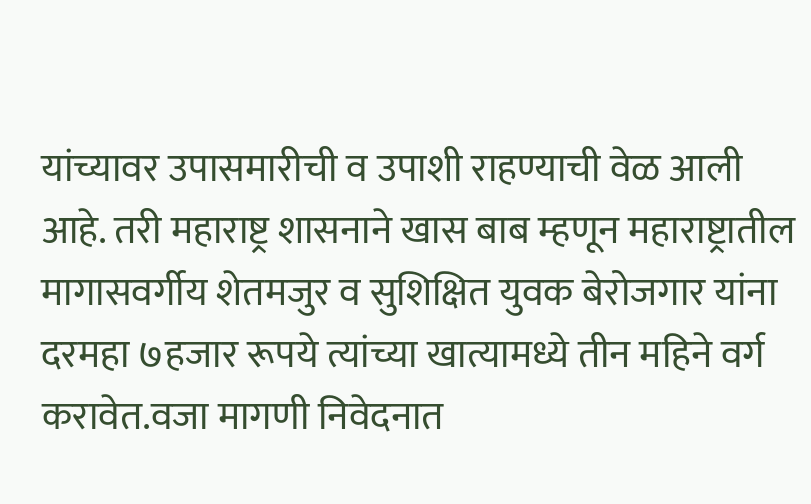यांच्यावर उपासमारीची व उपाशी राहण्याची वेळ आली आहे. तरी महाराष्ट्र शासनाने खास बाब म्हणून महाराष्ट्रातील मागासवर्गीय शेतमजुर व सुशिक्षित युवक बेरोजगार यांना दरमहा ७हजार रूपये त्यांच्या खात्यामध्ये तीन महिने वर्ग करावेत.वजा मागणी निवेदनात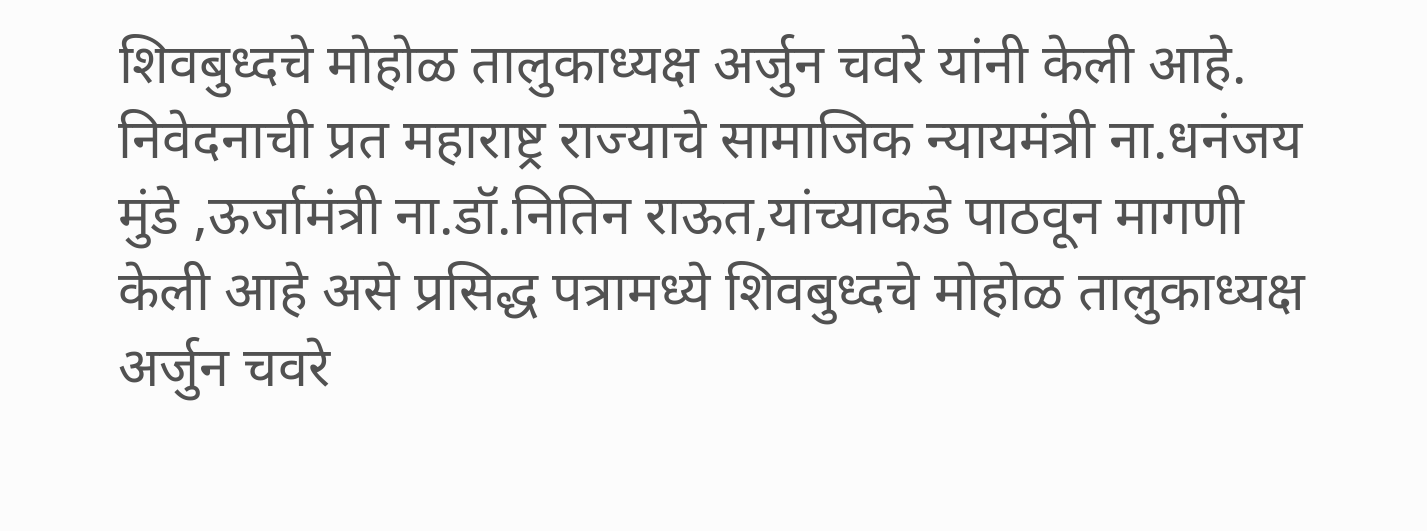शिवबुध्दचे मोहोळ तालुकाध्यक्ष अर्जुन चवरे यांनी केली आहे.
निवेदनाची प्रत महाराष्ट्र राज्याचे सामाजिक न्यायमंत्री ना.धनंजय मुंडे ,ऊर्जामंत्री ना.डॉ.नितिन राऊत,यांच्याकडे पाठवून मागणी केली आहे असे प्रसिद्ध पत्रामध्ये शिवबुध्दचे मोहोळ तालुकाध्यक्ष अर्जुन चवरे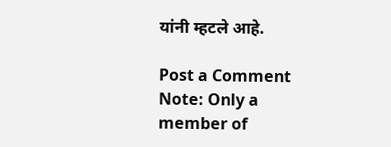यांनी म्हटले आहे.

Post a Comment
Note: Only a member of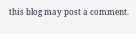this blog may post a comment.